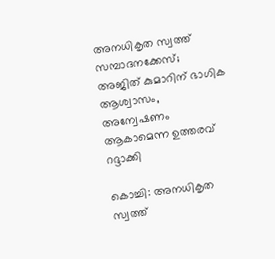അനധികൃത സ്വത്ത് സമ്പാദനക്കേസ്; അജിത് കുമാറിന് ഭാഗിക ആശ്വാസം, അന്വേഷണം ആകാമെന്ന ഉത്തരവ് റദ്ദാക്കി

കൊച്ചി: അനധികൃത സ്വത്ത്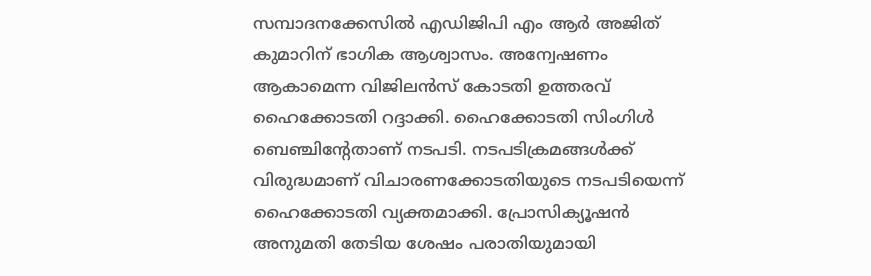സമ്പാദനക്കേസില്‍ എഡിജിപി എം ആര്‍ അജിത് കുമാറിന് ഭാഗിക ആശ്വാസം. അന്വേഷണം ആകാമെന്ന വിജിലന്‍സ് കോടതി ഉത്തരവ് ഹൈക്കോടതി റദ്ദാക്കി. ഹൈക്കോടതി സിംഗിള്‍ ബെഞ്ചിന്റേതാണ് നടപടി. നടപടിക്രമങ്ങള്‍ക്ക് വിരുദ്ധമാണ് വിചാരണക്കോടതിയുടെ നടപടിയെന്ന് ഹൈക്കോടതി വ്യക്തമാക്കി. പ്രോസിക്യൂഷന്‍ അനുമതി തേടിയ ശേഷം പരാതിയുമായി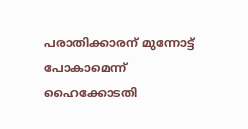പരാതിക്കാരന് മുന്നോട്ട് പോകാമെന്ന് ഹൈക്കോടതി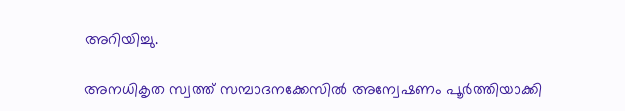അറിയിച്ചു.

അനധികൃത സ്വത്ത് സമ്പാദനക്കേസില്‍ അന്വേഷണം പൂര്‍ത്തിയാക്കി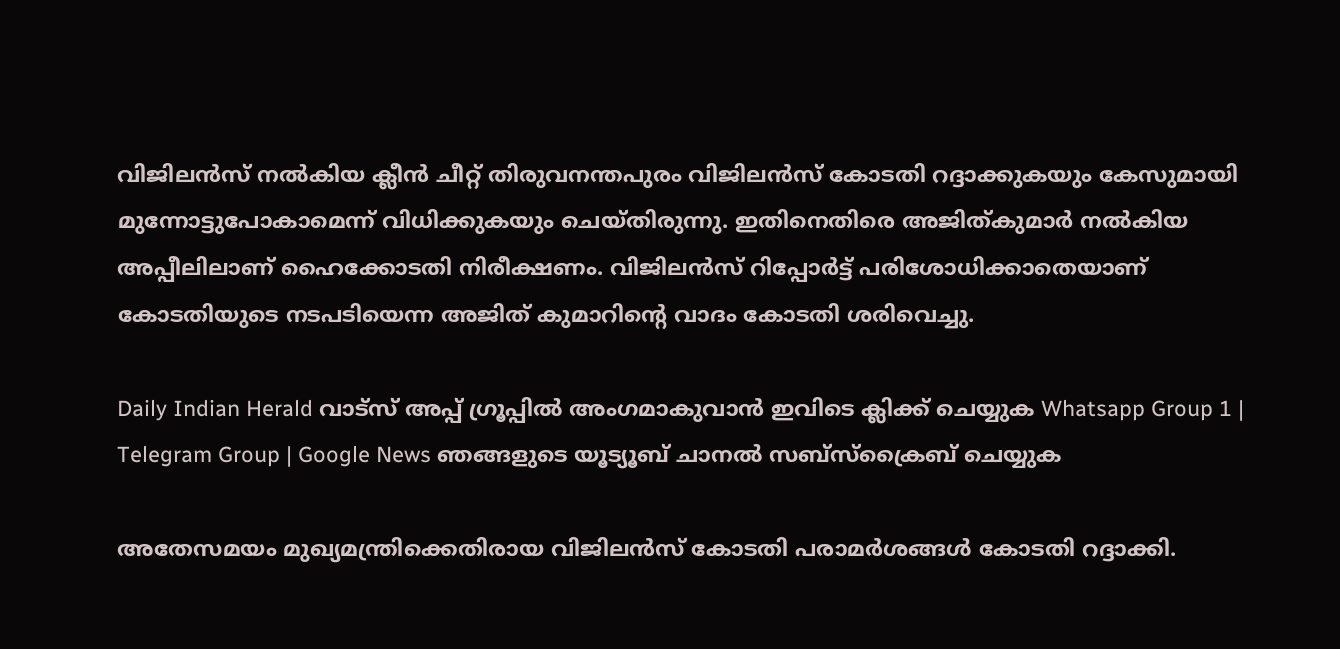വിജിലന്‍സ് നല്‍കിയ ക്ലീന്‍ ചീറ്റ് തിരുവനന്തപുരം വിജിലന്‍സ് കോടതി റദ്ദാക്കുകയും കേസുമായി മുന്നോട്ടുപോകാമെന്ന് വിധിക്കുകയും ചെയ്തിരുന്നു. ഇതിനെതിരെ അജിത്കുമാര്‍ നല്‍കിയ അപ്പീലിലാണ് ഹൈക്കോടതി നിരീക്ഷണം. വിജിലന്‍സ് റിപ്പോര്‍ട്ട് പരിശോധിക്കാതെയാണ് കോടതിയുടെ നടപടിയെന്ന അജിത് കുമാറിന്റെ വാദം കോടതി ശരിവെച്ചു.

Daily Indian Herald വാട്സ് അപ്പ് ഗ്രൂപ്പിൽ അംഗമാകുവാൻ ഇവിടെ ക്ലിക്ക് ചെയ്യുക Whatsapp Group 1 | Telegram Group | Google News ഞങ്ങളുടെ യൂട്യൂബ് ചാനൽ സബ്സ്ക്രൈബ് ചെയ്യുക

അതേസമയം മുഖ്യമന്ത്രിക്കെതിരായ വിജിലന്‍സ് കോടതി പരാമര്‍ശങ്ങള്‍ കോടതി റദ്ദാക്കി.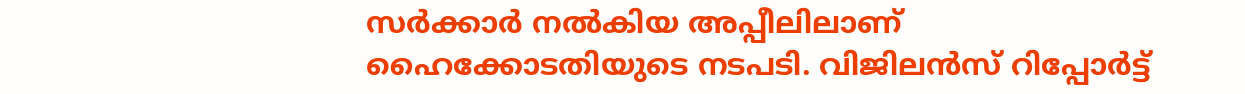സര്‍ക്കാര്‍ നല്‍കിയ അപ്പീലിലാണ് ഹൈക്കോടതിയുടെ നടപടി. വിജിലന്‍സ് റിപ്പോര്‍ട്ട്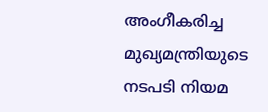അംഗീകരിച്ച മുഖ്യമന്ത്രിയുടെ നടപടി നിയമ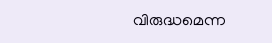വിരുദ്ധമെന്ന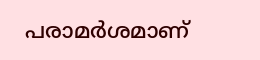പരാമര്‍ശമാണ്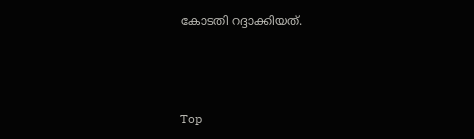കോടതി റദ്ദാക്കിയത്.



Top